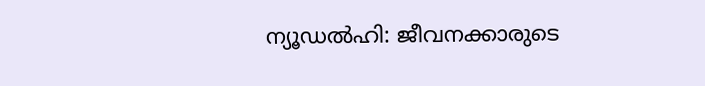ന്യൂഡൽഹി: ജീവനക്കാരുടെ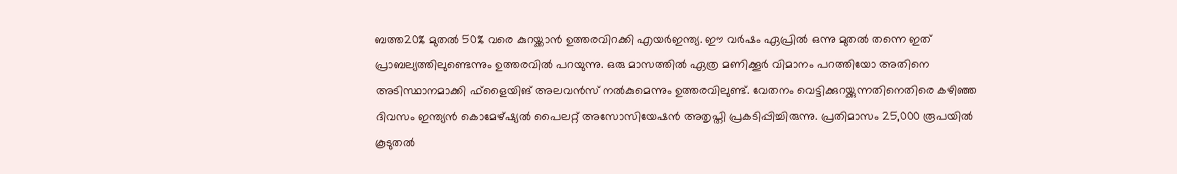ബത്ത20% മുതൽ 50% വരെ കുറയ്ക്കാൻ ഉത്തരവിറക്കി എയർഇന്ത്യ. ഈ വർഷം ഏപ്രിൽ ഒന്നു മുതൽ തന്നെ ഇത് പ്രാബല്യത്തിലുണ്ടെന്നും ഉത്തരവിൽ പറയുന്നു. ഒരു മാസത്തിൽ ഏത്ര മണിക്കൂർ വിമാനം പറത്തിയോ അതിനെ അടിസ്ഥാനമാക്കി ഫ്ളൈയിങ് അലവൻസ് നൽകുമെന്നും ഉത്തരവിലുണ്ട്. വേതനം വെട്ടിക്കുറയ്ക്കുന്നതിനെതിരെ കഴിഞ്ഞ ദിവസം ഇന്ത്യൻ കൊമേഴ്ഷ്യൽ പൈലറ്റ് അസോസിയേഷൻ അതൃപ്തി പ്രകടിപ്പിച്ചിരുന്നു. പ്രതിമാസം 25,000 രൂപയിൽ കൂടുതൽ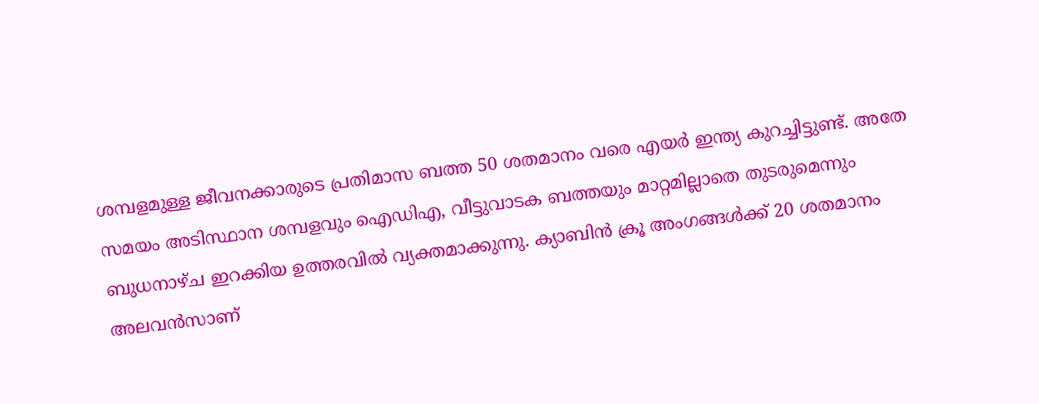ശമ്പളമുള്ള ജീവനക്കാരുടെ പ്രതിമാസ ബത്ത 50 ശതമാനം വരെ എയർ ഇന്ത്യ കുറച്ചിട്ടുണ്ട്. അതേ സമയം അടിസ്ഥാന ശമ്പളവും ഐഡിഎ, വീട്ടുവാടക ബത്തയും മാറ്റമില്ലാതെ തുടരുമെന്നും ബുധനാഴ്ച ഇറക്കിയ ഉത്തരവിൽ വ്യക്തമാക്കുന്നു. ക്യാബിൻ ക്രൂ അംഗങ്ങൾക്ക് 20 ശതമാനം അലവൻസാണ്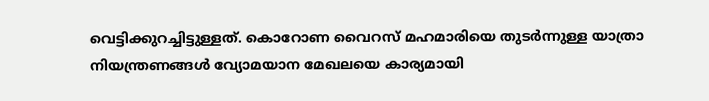വെട്ടിക്കുറച്ചിട്ടുള്ളത്. കൊറോണ വൈറസ് മഹമാരിയെ തുടർന്നുള്ള യാത്രാ നിയന്ത്രണങ്ങൾ വ്യോമയാന മേഖലയെ കാര്യമായി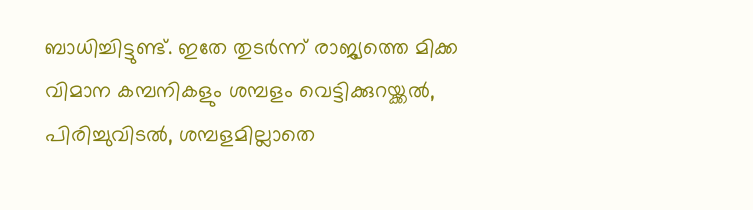ബാധിച്ചിട്ടുണ്ട്. ഇതേ തുടർന്ന് രാജ്യത്തെ മിക്ക വിമാന കമ്പനികളും ശമ്പളം വെട്ടിക്കുറയ്ക്കൽ, പിരിച്ചുവിടൽ, ശമ്പളമില്ലാതെ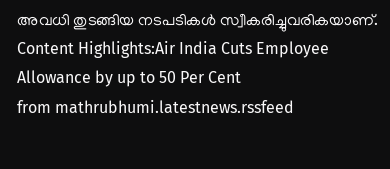അവധി തുടങ്ങിയ നടപടികൾ സ്വീകരിച്ചുവരികയാണ്. Content Highlights:Air India Cuts Employee Allowance by up to 50 Per Cent
from mathrubhumi.latestnews.rssfeed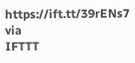https://ift.tt/39rENs7
via
IFTTT